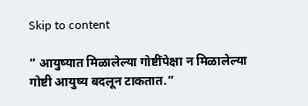Skip to content

” आयुष्यात मिळालेल्या गोष्टींपेक्षा न मिळालेल्या गोष्टी आयुष्य बदलून टाकतात.”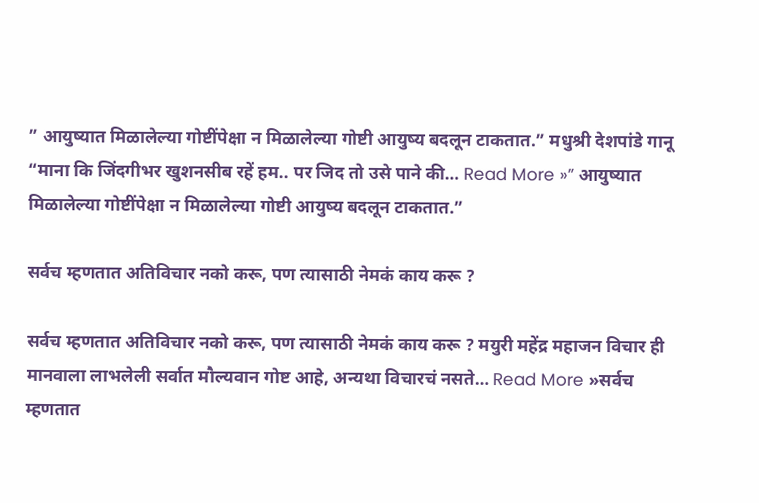” आयुष्यात मिळालेल्या गोष्टींपेक्षा न मिळालेल्या गोष्टी आयुष्य बदलून टाकतात.” मधुश्री देशपांडे गानू “माना कि जिंदगीभर खुशनसीब रहें हम.. पर जिद तो उसे पाने की… Read More »” आयुष्यात मिळालेल्या गोष्टींपेक्षा न मिळालेल्या गोष्टी आयुष्य बदलून टाकतात.”

सर्वच म्हणतात अतिविचार नको करू, पण त्यासाठी नेमकं काय करू ?

सर्वच म्हणतात अतिविचार नको करू, पण त्यासाठी नेमकं काय करू ? मयुरी महेंद्र महाजन विचार ही मानवाला लाभलेली सर्वात मौल्यवान गोष्ट आहे, अन्यथा विचारचं नसते… Read More »सर्वच म्हणतात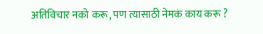अतिविचार नको करू, पण त्यासाठी नेमकं काय करू ?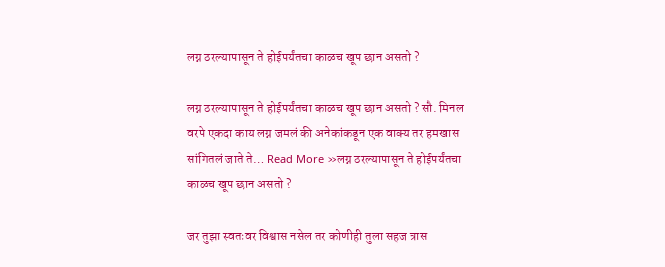लग्न ठरल्यापासून ते होईपर्यंतचा काळच खूप छान असतो ?

लग्न ठरल्यापासून ते होईपर्यंतचा काळच खूप छान असतो ? सौ. मिनल वरपे एकदा काय लग्न जमलं की अनेकांकडून एक वाक्य तर हमखास सांगितलं जाते ते… Read More »लग्न ठरल्यापासून ते होईपर्यंतचा काळच खूप छान असतो ?

जर तुझा स्वतःवर विश्वास नसेल तर कोणीही तुला सहज त्रास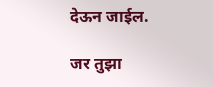देऊन जाईल.

जर तुझा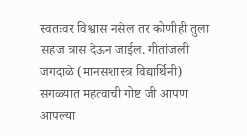स्वतःवर विश्वास नसेल तर कोणीही तुला सहज त्रास देऊन जाईल. गीतांजली जगदाळे (मानसशास्त्र विद्यार्थिनी) सगळ्यात महत्वाची गोष्ट जी आपण आपल्या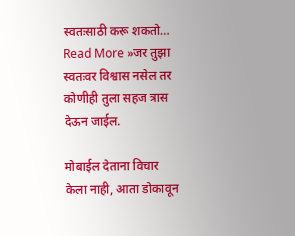स्वतःसाठी करू शकतो… Read More »जर तुझा स्वतःवर विश्वास नसेल तर कोणीही तुला सहज त्रास देऊन जाईल.

मोबाईल देताना विचार केला नाही, आता डोकावून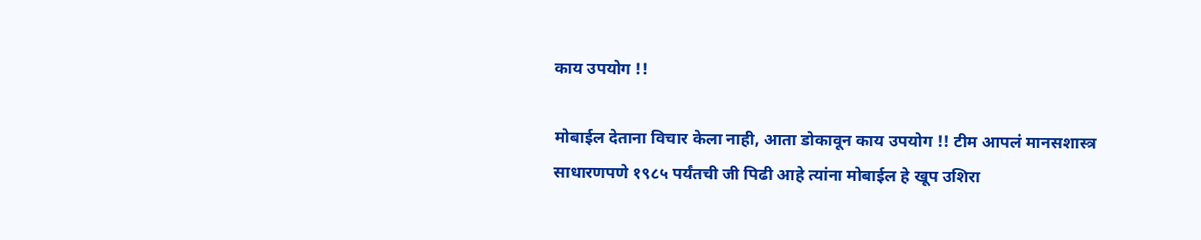काय उपयोग !!

मोबाईल देताना विचार केला नाही, आता डोकावून काय उपयोग !! टीम आपलं मानसशास्त्र साधारणपणे १९८५ पर्यंतची जी पिढी आहे त्यांना मोबाईल हे खूप उशिरा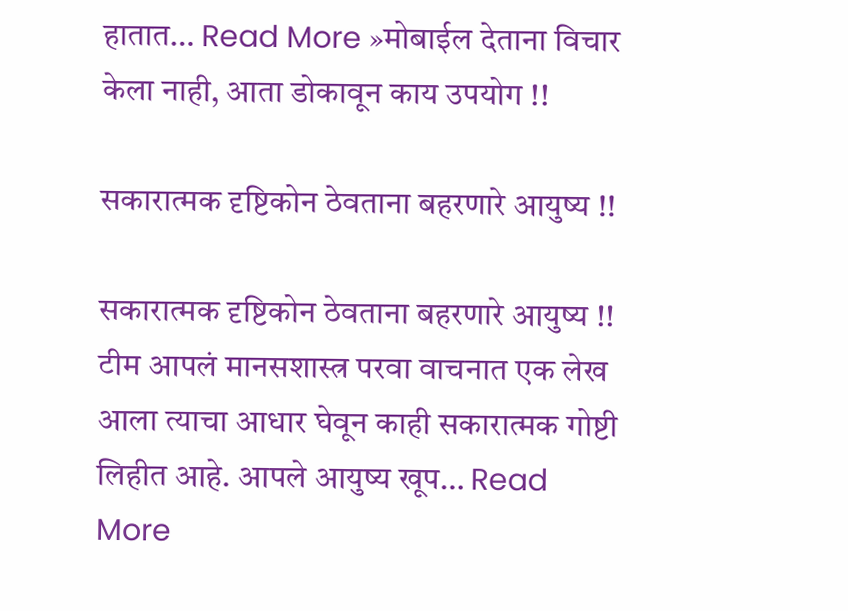हातात… Read More »मोबाईल देताना विचार केला नाही, आता डोकावून काय उपयोग !!

सकारात्मक दृष्टिकोन ठेवताना बहरणारे आयुष्य !!

सकारात्मक दृष्टिकोन ठेवताना बहरणारे आयुष्य !! टीम आपलं मानसशास्त्र परवा वाचनात एक लेख आला त्याचा आधार घेवून काही सकारात्मक गोष्टी लिहीत आहे. आपले आयुष्य खूप… Read More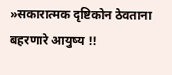»सकारात्मक दृष्टिकोन ठेवताना बहरणारे आयुष्य !!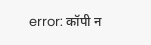error: कॉपी न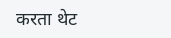करता थेट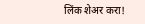लिंक शेअर करा!